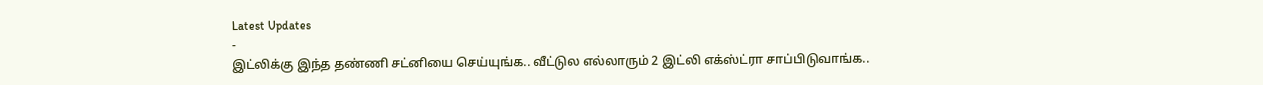Latest Updates
-
இட்லிக்கு இந்த தண்ணி சட்னியை செய்யுங்க.. வீட்டுல எல்லாரும் 2 இட்லி எக்ஸ்ட்ரா சாப்பிடுவாங்க..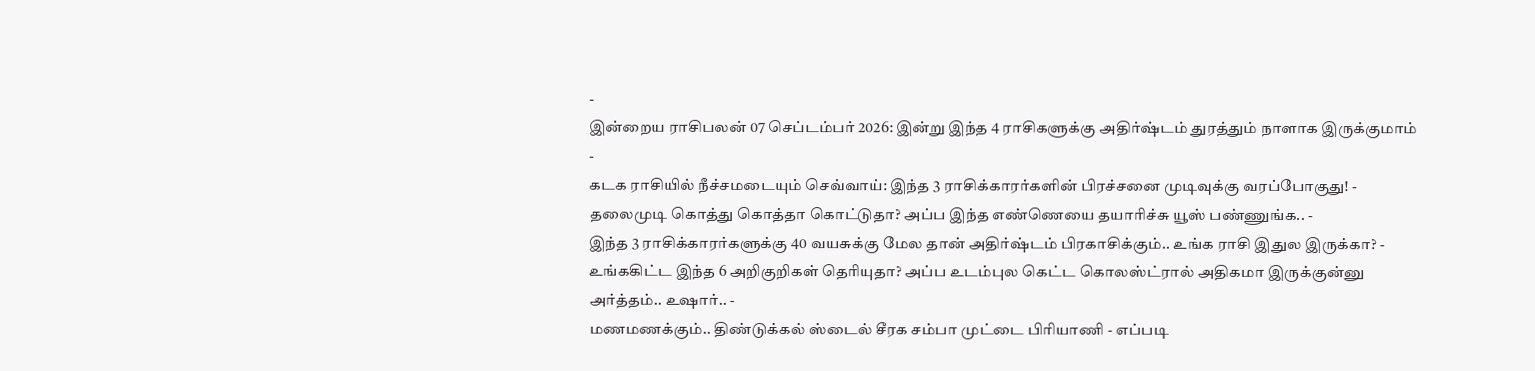-
இன்றைய ராசிபலன் 07 செப்டம்பர் 2026: இன்று இந்த 4 ராசிகளுக்கு அதிர்ஷ்டம் துரத்தும் நாளாக இருக்குமாம் -
கடக ராசியில் நீச்சமடையும் செவ்வாய்: இந்த 3 ராசிக்காரர்களின் பிரச்சனை முடிவுக்கு வரப்போகுது! -
தலைமுடி கொத்து கொத்தா கொட்டுதா? அப்ப இந்த எண்ணெயை தயாரிச்சு யூஸ் பண்ணுங்க.. -
இந்த 3 ராசிக்காரர்களுக்கு 40 வயசுக்கு மேல தான் அதிர்ஷ்டம் பிரகாசிக்கும்.. உங்க ராசி இதுல இருக்கா? -
உங்ககிட்ட இந்த 6 அறிகுறிகள் தெரியுதா? அப்ப உடம்புல கெட்ட கொலஸ்ட்ரால் அதிகமா இருக்குன்னு அர்த்தம்.. உஷார்.. -
மணமணக்கும்.. திண்டுக்கல் ஸ்டைல் சீரக சம்பா முட்டை பிரியாணி - எப்படி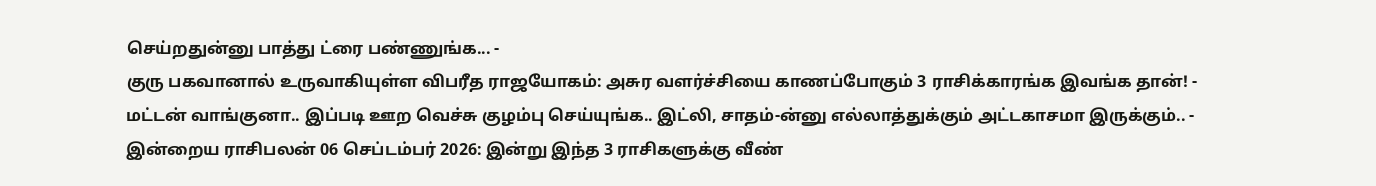செய்றதுன்னு பாத்து ட்ரை பண்ணுங்க... -
குரு பகவானால் உருவாகியுள்ள விபரீத ராஜயோகம்: அசுர வளர்ச்சியை காணப்போகும் 3 ராசிக்காரங்க இவங்க தான்! -
மட்டன் வாங்குனா.. இப்படி ஊற வெச்சு குழம்பு செய்யுங்க.. இட்லி, சாதம்-ன்னு எல்லாத்துக்கும் அட்டகாசமா இருக்கும்.. -
இன்றைய ராசிபலன் 06 செப்டம்பர் 2026: இன்று இந்த 3 ராசிகளுக்கு வீண்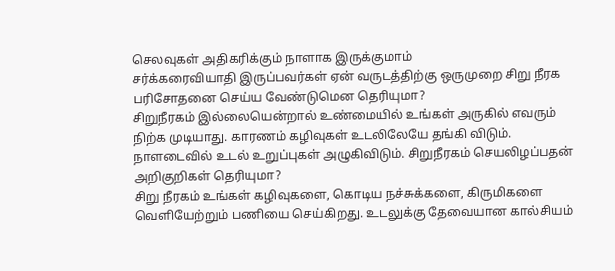செலவுகள் அதிகரிக்கும் நாளாக இருக்குமாம்
சர்க்கரைவியாதி இருப்பவர்கள் ஏன் வருடத்திற்கு ஒருமுறை சிறு நீரக பரிசோதனை செய்ய வேண்டுமென தெரியுமா?
சிறுநீரகம் இல்லையென்றால் உண்மையில் உங்கள் அருகில் எவரும் நிற்க முடியாது. காரணம் கழிவுகள் உடலிலேயே தங்கி விடும். நாளடைவில் உடல் உறுப்புகள் அழுகிவிடும். சிறுநீரகம் செயலிழப்பதன் அறிகுறிகள் தெரியுமா?
சிறு நீரகம் உங்கள் கழிவுகளை, கொடிய நச்சுக்களை, கிருமிகளை வெளியேற்றும் பணியை செய்கிறது. உடலுக்கு தேவையான கால்சியம்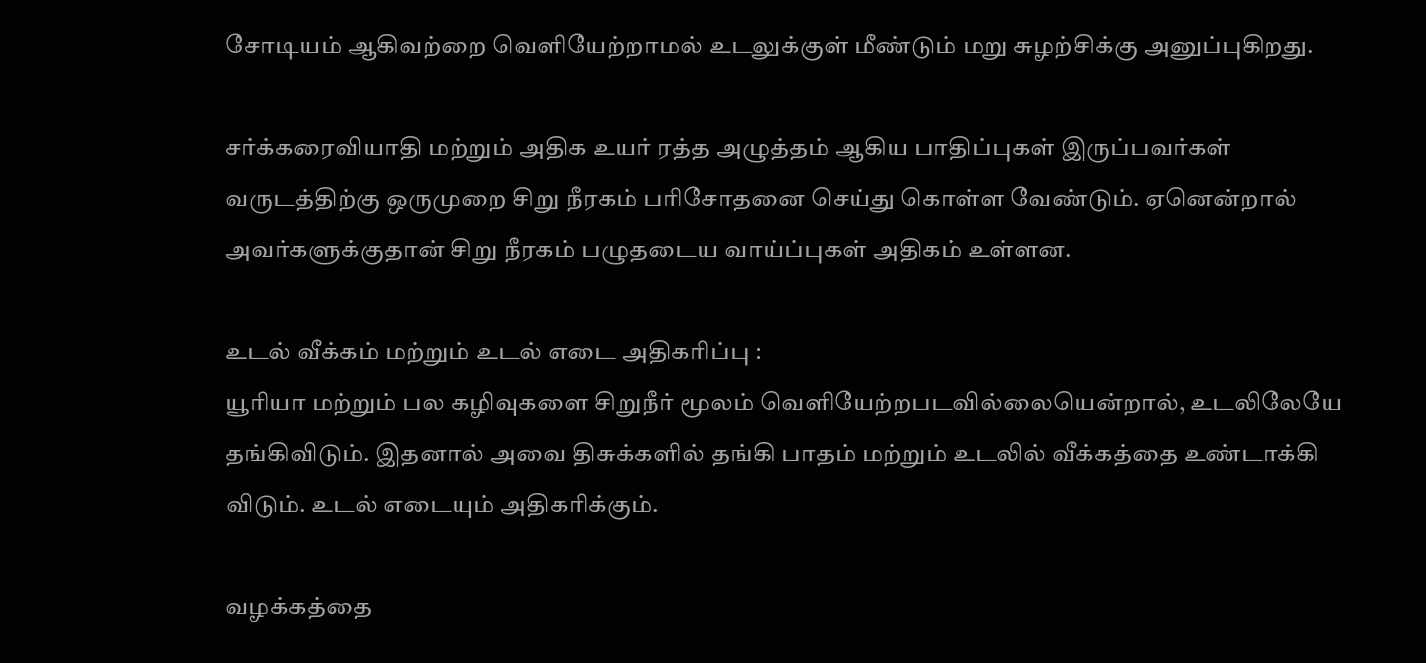சோடியம் ஆகிவற்றை வெளியேற்றாமல் உடலுக்குள் மீண்டும் மறு சுழற்சிக்கு அனுப்புகிறது.

சர்க்கரைவியாதி மற்றும் அதிக உயர் ரத்த அழுத்தம் ஆகிய பாதிப்புகள் இருப்பவர்கள் வருடத்திற்கு ஒருமுறை சிறு நீரகம் பரிசோதனை செய்து கொள்ள வேண்டும். ஏனென்றால் அவர்களுக்குதான் சிறு நீரகம் பழுதடைய வாய்ப்புகள் அதிகம் உள்ளன.

உடல் வீக்கம் மற்றும் உடல் எடை அதிகரிப்பு :
யூரியா மற்றும் பல கழிவுகளை சிறுநீர் மூலம் வெளியேற்றபடவில்லையென்றால், உடலிலேயே தங்கிவிடும். இதனால் அவை திசுக்களில் தங்கி பாதம் மற்றும் உடலில் வீக்கத்தை உண்டாக்கி விடும். உடல் எடையும் அதிகரிக்கும்.

வழக்கத்தை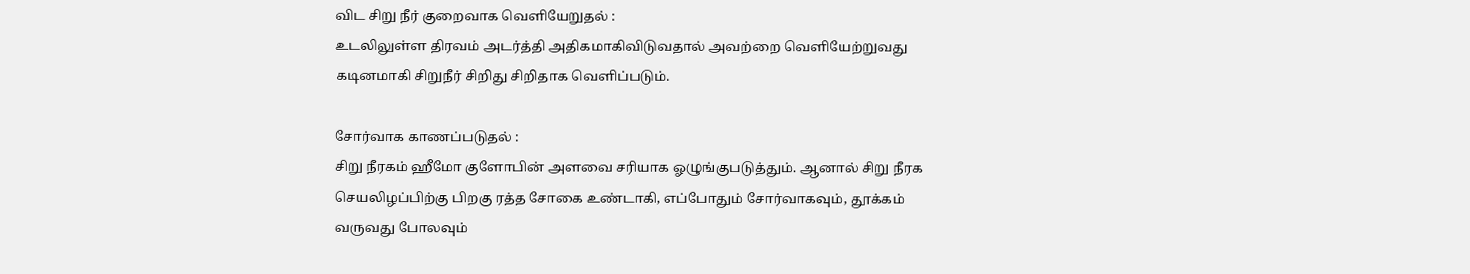விட சிறு நீர் குறைவாக வெளியேறுதல் :
உடலிலுள்ள திரவம் அடர்த்தி அதிகமாகிவிடுவதால் அவற்றை வெளியேற்றுவது கடினமாகி சிறுநீர் சிறிது சிறிதாக வெளிப்படும்.

சோர்வாக காணப்படுதல் :
சிறு நீரகம் ஹீமோ குளோபின் அளவை சரியாக ஓழுங்குபடுத்தும். ஆனால் சிறு நீரக செயலிழப்பிற்கு பிறகு ரத்த சோகை உண்டாகி, எப்போதும் சோர்வாகவும், தூக்கம் வருவது போலவும்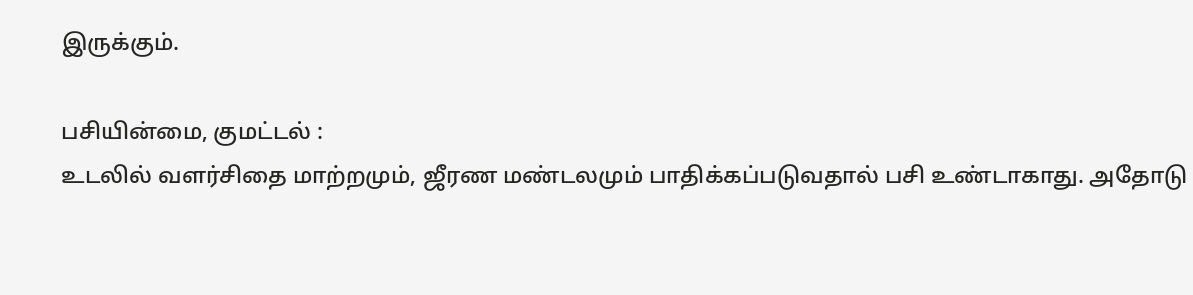இருக்கும்.

பசியின்மை, குமட்டல் :
உடலில் வளர்சிதை மாற்றமும், ஜீரண மண்டலமும் பாதிக்கப்படுவதால் பசி உண்டாகாது. அதோடு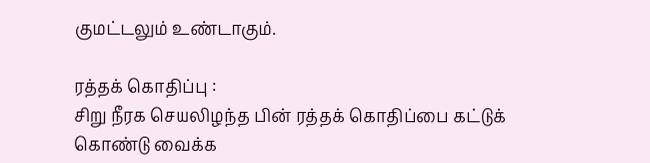குமட்டலும் உண்டாகும்.

ரத்தக் கொதிப்பு :
சிறு நீரக செயலிழந்த பின் ரத்தக் கொதிப்பை கட்டுக் கொண்டு வைக்க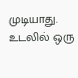முடியாது. உடலில் ஒரு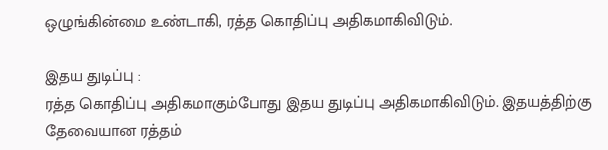ஒழுங்கின்மை உண்டாகி, ரத்த கொதிப்பு அதிகமாகிவிடும்.

இதய துடிப்பு :
ரத்த கொதிப்பு அதிகமாகும்போது இதய துடிப்பு அதிகமாகிவிடும். இதயத்திற்கு தேவையான ரத்தம்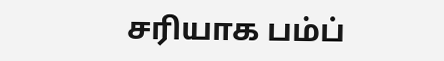சரியாக பம்ப்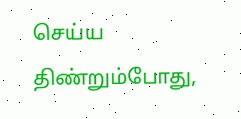செய்ய திண்றும்போது,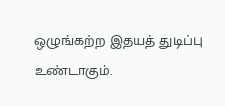ஒழுங்கற்ற இதயத் துடிப்பு உண்டாகும்.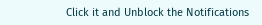Click it and Unblock the Notifications